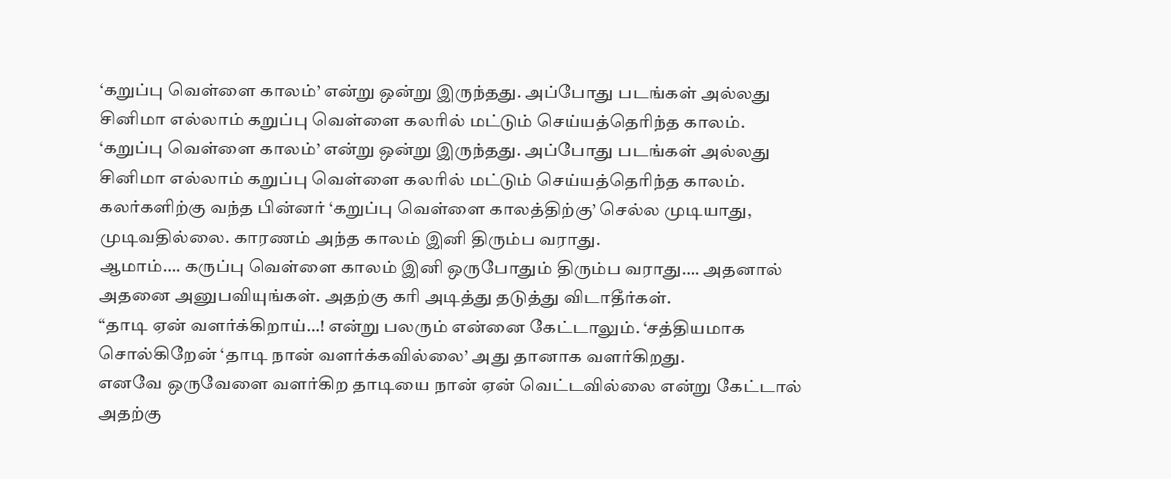‘கறுப்பு வெள்ளை காலம்’ என்று ஒன்று இருந்தது. அப்போது படங்கள் அல்லது சினிமா எல்லாம் கறுப்பு வெள்ளை கலரில் மட்டும் செய்யத்தெரிந்த காலம்.
‘கறுப்பு வெள்ளை காலம்’ என்று ஒன்று இருந்தது. அப்போது படங்கள் அல்லது சினிமா எல்லாம் கறுப்பு வெள்ளை கலரில் மட்டும் செய்யத்தெரிந்த காலம்.
கலர்களிற்கு வந்த பின்னர் ‘கறுப்பு வெள்ளை காலத்திற்கு’ செல்ல முடியாது, முடிவதில்லை. காரணம் அந்த காலம் இனி திரும்ப வராது.
ஆமாம்…. கருப்பு வெள்ளை காலம் இனி ஒருபோதும் திரும்ப வராது…. அதனால் அதனை அனுபவியுங்கள். அதற்கு கரி அடித்து தடுத்து விடாதீர்கள்.
“தாடி ஏன் வளர்க்கிறாய்…! என்று பலரும் என்னை கேட்டாலும். ‘சத்தியமாக சொல்கிறேன் ‘தாடி நான் வளர்க்கவில்லை’ அது தானாக வளர்கிறது.
எனவே ஒருவேளை வளர்கிற தாடியை நான் ஏன் வெட்டவில்லை என்று கேட்டால் அதற்கு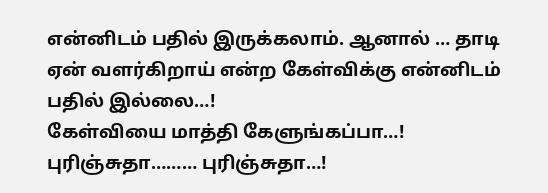என்னிடம் பதில் இருக்கலாம். ஆனால் … தாடி ஏன் வளர்கிறாய் என்ற கேள்விக்கு என்னிடம் பதில் இல்லை…!
கேள்வியை மாத்தி கேளுங்கப்பா…!
புரிஞ்சுதா……… புரிஞ்சுதா…!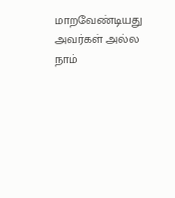மாறவேண்டியது அவர்கள் அல்ல நாம்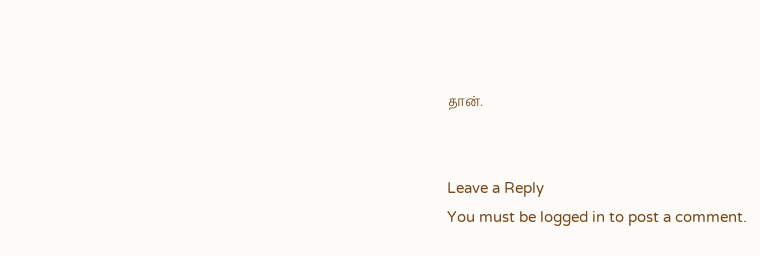தான்.


Leave a Reply
You must be logged in to post a comment.